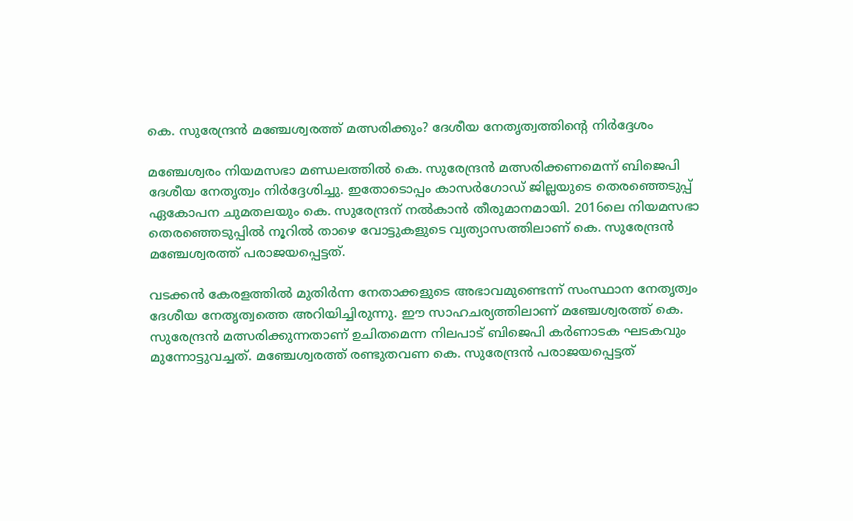കെ. സുരേന്ദ്രന്‍ മഞ്ചേശ്വരത്ത് മത്സരിക്കും? ദേശീയ നേതൃത്വത്തിന്റെ നിര്‍ദ്ദേശം

മഞ്ചേശ്വരം നിയമസഭാ മണ്ഡലത്തില്‍ കെ. സുരേന്ദ്രന്‍ മത്സരിക്കണമെന്ന് ബിജെപി ദേശീയ നേതൃത്വം നിര്‍ദ്ദേശിച്ചു. ഇതോടൊപ്പം കാസര്‍ഗോഡ് ജില്ലയുടെ തെരഞ്ഞെടുപ്പ് ഏകോപന ചുമതലയും കെ. സുരേന്ദ്രന് നല്‍കാന്‍ തീരുമാനമായി. 2016ലെ നിയമസഭാ തെരഞ്ഞെടുപ്പില്‍ നൂറില്‍ താഴെ വോട്ടുകളുടെ വ്യത്യാസത്തിലാണ് കെ. സുരേന്ദ്രന്‍ മഞ്ചേശ്വരത്ത് പരാജയപ്പെട്ടത്.

വടക്കന്‍ കേരളത്തില്‍ മുതിര്‍ന്ന നേതാക്കളുടെ അഭാവമുണ്ടെന്ന് സംസ്ഥാന നേതൃത്വം ദേശീയ നേതൃത്വത്തെ അറിയിച്ചിരുന്നു. ഈ സാഹചര്യത്തിലാണ് മഞ്ചേശ്വരത്ത് കെ. സുരേന്ദ്രന്‍ മത്സരിക്കുന്നതാണ് ഉചിതമെന്ന നിലപാട് ബിജെപി കര്‍ണാടക ഘടകവും മുന്നോട്ടുവച്ചത്. മഞ്ചേശ്വരത്ത് രണ്ടുതവണ കെ. സുരേന്ദ്രന്‍ പരാജയപ്പെട്ടത്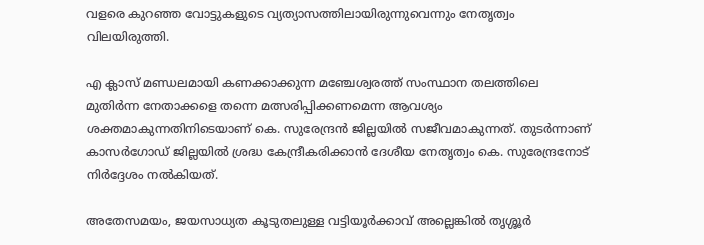വളരെ കുറഞ്ഞ വോട്ടുകളുടെ വ്യത്യാസത്തിലായിരുന്നുവെന്നും നേതൃത്വം വിലയിരുത്തി.

എ ക്ലാസ് മണ്ഡലമായി കണക്കാക്കുന്ന മഞ്ചേശ്വരത്ത് സംസ്ഥാന തലത്തിലെ മുതിര്‍ന്ന നേതാക്കളെ തന്നെ മത്സരിപ്പിക്കണമെന്ന ആവശ്യം ശക്തമാകുന്നതിനിടെയാണ് കെ. സുരേന്ദ്രന്‍ ജില്ലയില്‍ സജീവമാകുന്നത്. തുടര്‍ന്നാണ് കാസര്‍ഗോഡ് ജില്ലയില്‍ ശ്രദ്ധ കേന്ദ്രീകരിക്കാന്‍ ദേശീയ നേതൃത്വം കെ. സുരേന്ദ്രനോട് നിര്‍ദ്ദേശം നല്‍കിയത്.

അതേസമയം, ജയസാധ്യത കൂടുതലുള്ള വട്ടിയൂര്‍ക്കാവ് അല്ലെങ്കില്‍ തൃശ്ശൂര്‍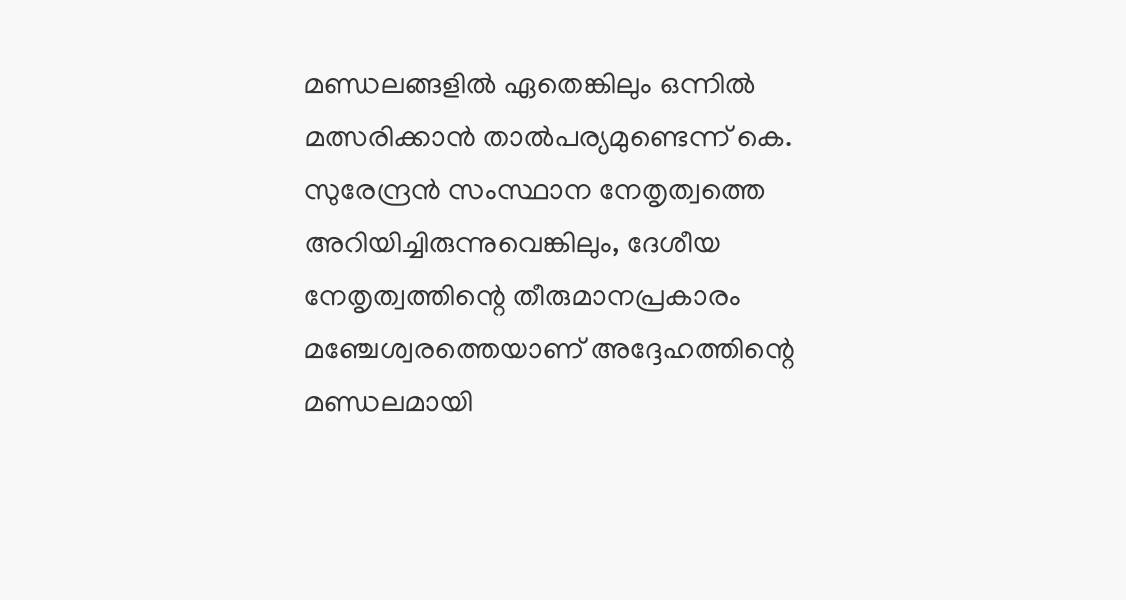മണ്ഡലങ്ങളില്‍ ഏതെങ്കിലും ഒന്നില്‍ മത്സരിക്കാന്‍ താല്‍പര്യമുണ്ടെന്ന് കെ. സുരേന്ദ്രന്‍ സംസ്ഥാന നേതൃത്വത്തെ അറിയിച്ചിരുന്നുവെങ്കിലും, ദേശീയ നേതൃത്വത്തിന്റെ തീരുമാനപ്രകാരം മഞ്ചേശ്വരത്തെയാണ് അദ്ദേഹത്തിന്റെ മണ്ഡലമായി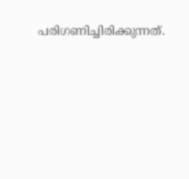പരിഗണിച്ചിരിക്കുന്നത്.